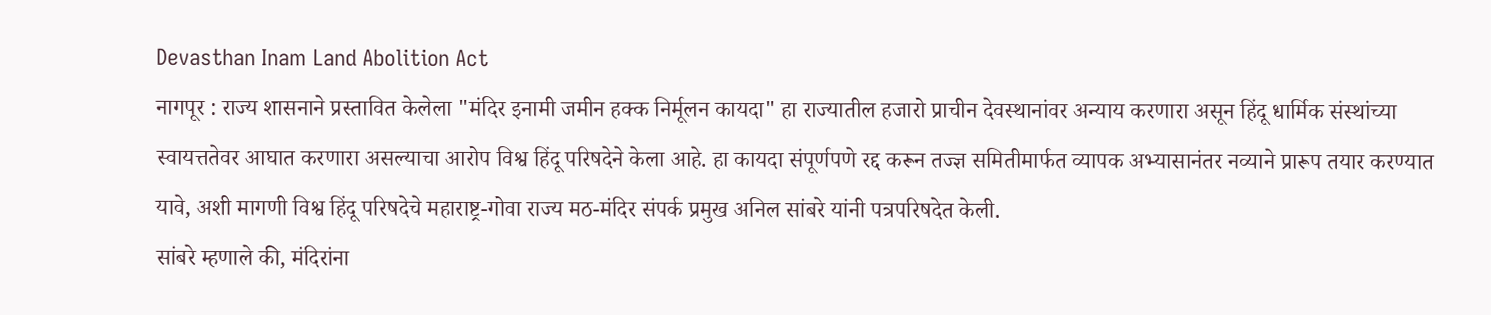Devasthan Inam Land Abolition Act
नागपूर : राज्य शासनाने प्रस्तावित केलेला "मंदिर इनामी जमीन हक्क निर्मूलन कायदा" हा राज्यातील हजारो प्राचीन देवस्थानांवर अन्याय करणारा असून हिंदू धार्मिक संस्थांच्या स्वायत्ततेवर आघात करणारा असल्याचा आरोप विश्व हिंदू परिषदेने केला आहे. हा कायदा संपूर्णपणे रद्द करून तज्ज्ञ समितीमार्फत व्यापक अभ्यासानंतर नव्याने प्रारूप तयार करण्यात यावे, अशी मागणी विश्व हिंदू परिषदेचे महाराष्ट्र-गोवा राज्य मठ-मंदिर संपर्क प्रमुख अनिल सांबरे यांनी पत्रपरिषदेत केली.
सांबरे म्हणाले की, मंदिरांना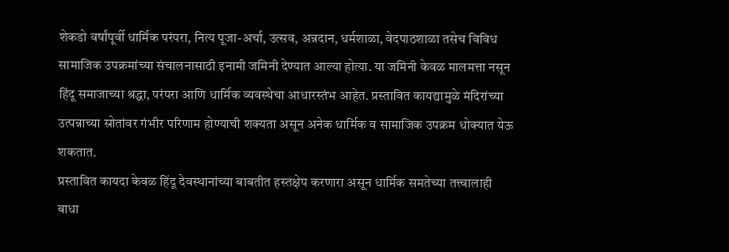शेकडो वर्षांपूर्वी धार्मिक परंपरा, नित्य पूजा-अर्चा, उत्सव, अन्नदान, धर्मशाळा, वेदपाठशाळा तसेच विविध सामाजिक उपक्रमांच्या संचालनासाठी इनामी जमिनी देण्यात आल्या होत्या. या जमिनी केवळ मालमत्ता नसून हिंदू समाजाच्या श्रद्धा, परंपरा आणि धार्मिक व्यवस्थेचा आधारस्तंभ आहेत. प्रस्तावित कायद्यामुळे मंदिरांच्या उत्पन्नाच्या स्रोतांवर गंभीर परिणाम होण्याची शक्यता असून अनेक धार्मिक व सामाजिक उपक्रम धोक्यात येऊ शकतात.
प्रस्तावित कायदा केवळ हिंदू देवस्थानांच्या बाबतीत हस्तक्षेप करणारा असून धार्मिक समतेच्या तत्त्वालाही बाधा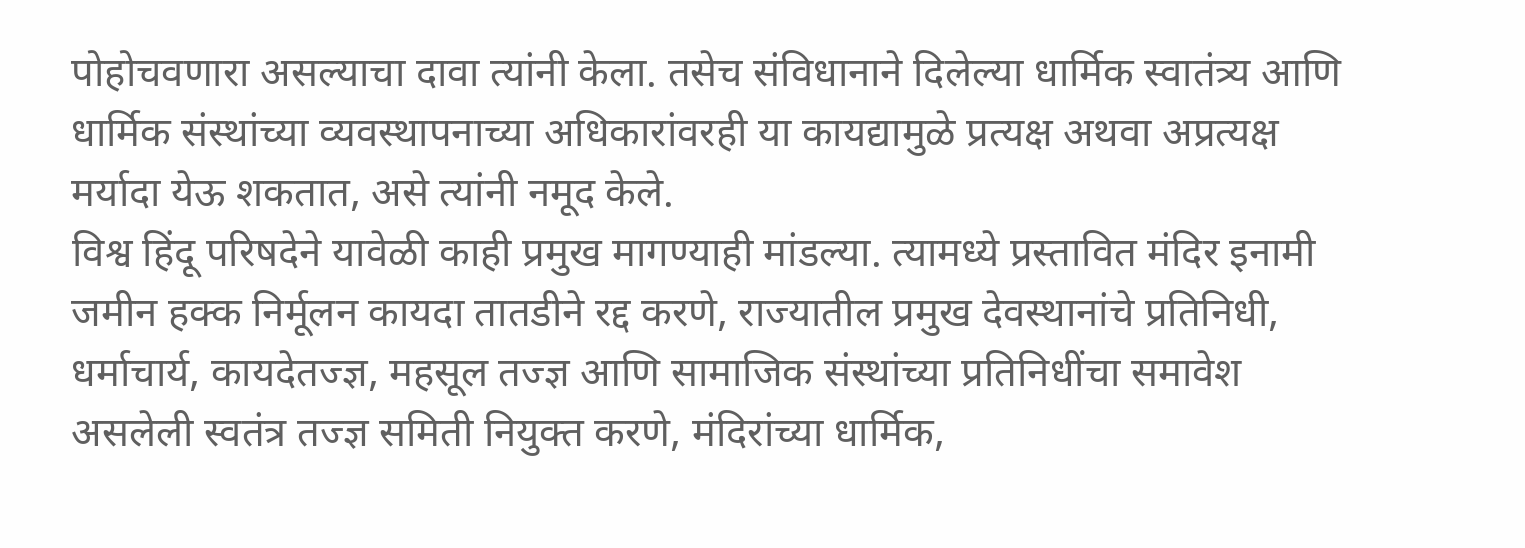पोहोचवणारा असल्याचा दावा त्यांनी केला. तसेच संविधानाने दिलेल्या धार्मिक स्वातंत्र्य आणि धार्मिक संस्थांच्या व्यवस्थापनाच्या अधिकारांवरही या कायद्यामुळे प्रत्यक्ष अथवा अप्रत्यक्ष मर्यादा येऊ शकतात, असे त्यांनी नमूद केले.
विश्व हिंदू परिषदेने यावेळी काही प्रमुख मागण्याही मांडल्या. त्यामध्ये प्रस्तावित मंदिर इनामी जमीन हक्क निर्मूलन कायदा तातडीने रद्द करणे, राज्यातील प्रमुख देवस्थानांचे प्रतिनिधी, धर्माचार्य, कायदेतज्ज्ञ, महसूल तज्ज्ञ आणि सामाजिक संस्थांच्या प्रतिनिधींचा समावेश असलेली स्वतंत्र तज्ज्ञ समिती नियुक्त करणे, मंदिरांच्या धार्मिक,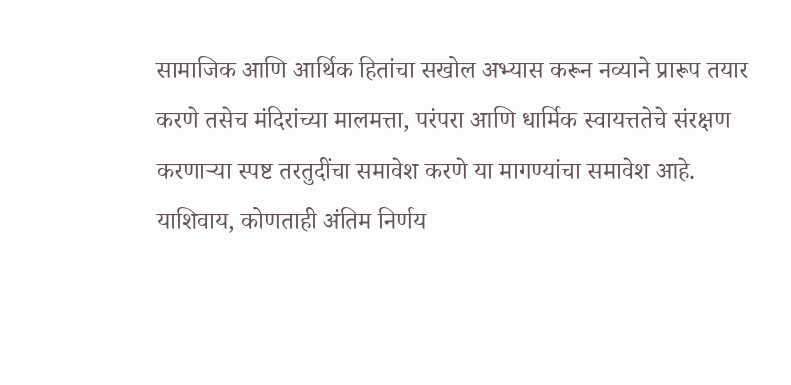सामाजिक आणि आर्थिक हितांचा सखोल अभ्यास करून नव्याने प्रारूप तयार करणे तसेच मंदिरांच्या मालमत्ता, परंपरा आणि धार्मिक स्वायत्ततेचे संरक्षण करणाऱ्या स्पष्ट तरतुदींचा समावेश करणे या मागण्यांचा समावेश आहे.
याशिवाय, कोणताही अंतिम निर्णय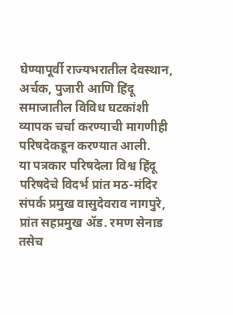घेण्यापूर्वी राज्यभरातील देवस्थान, अर्चक, पुजारी आणि हिंदू समाजातील विविध घटकांशी व्यापक चर्चा करण्याची मागणीही परिषदेकडून करण्यात आली.
या पत्रकार परिषदेला विश्व हिंदू परिषदेचे विदर्भ प्रांत मठ-मंदिर संपर्क प्रमुख वासुदेवराव नागपुरे, प्रांत सहप्रमुख ॲड. रमण सेनाड तसेच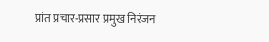प्रांत प्रचार-प्रसार प्रमुख निरंजन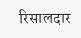रिसालदार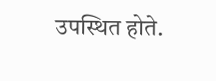उपस्थित होते.